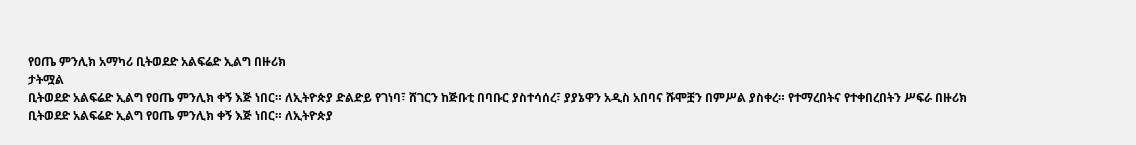የዐጤ ምንሊክ አማካሪ ቢትወደድ አልፍሬድ ኢልግ በዙሪክ
ታትሟል
ቢትወደድ አልፍሬድ ኢልግ የዐጤ ምንሊክ ቀኝ እጅ ነበር። ለኢትዮጵያ ድልድይ የገነባ፣ ሸገርን ከጅቡቲ በባቡር ያስተሳሰረ፣ ያያኔዋን አዲስ አበባና ሹሞቿን በምሥል ያስቀረ። የተማረበትና የተቀበረበትን ሥፍራ በዙሪክ
ቢትወደድ አልፍሬድ ኢልግ የዐጤ ምንሊክ ቀኝ እጅ ነበር። ለኢትዮጵያ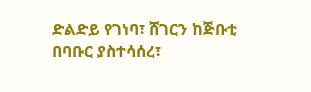ድልድይ የገነባ፣ ሸገርን ከጅቡቲ በባቡር ያስተሳሰረ፣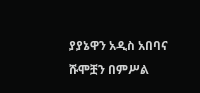ያያኔዋን አዲስ አበባና ሹሞቿን በምሥል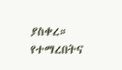ያስቀረ። የተማረበትና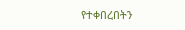የተቀበረበትን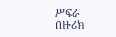ሥፍራ በዙሪክ